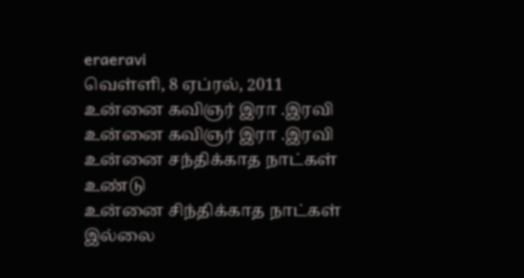eraeravi
வெள்ளி, 8 ஏப்ரல், 2011
உன்னை கவிஞர் இரா .இரவி
உன்னை கவிஞர் இரா .இரவி
உன்னை சந்திக்காத நாட்கள் உண்டு
உன்னை சிந்திக்காத நாட்கள் இல்லை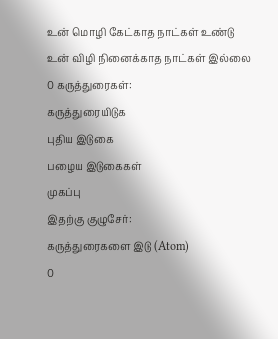உன் மொழி கேட்காத நாட்கள் உண்டு
உன் விழி நினைக்காத நாட்கள் இல்லை
0 கருத்துரைகள்:
கருத்துரையிடுக
புதிய இடுகை
பழைய இடுகைகள்
முகப்பு
இதற்கு குழுசேர்:
கருத்துரைகளை இடு (Atom)
0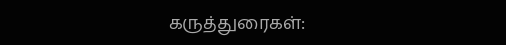கருத்துரைகள்: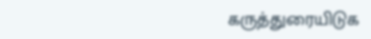கருத்துரையிடுக